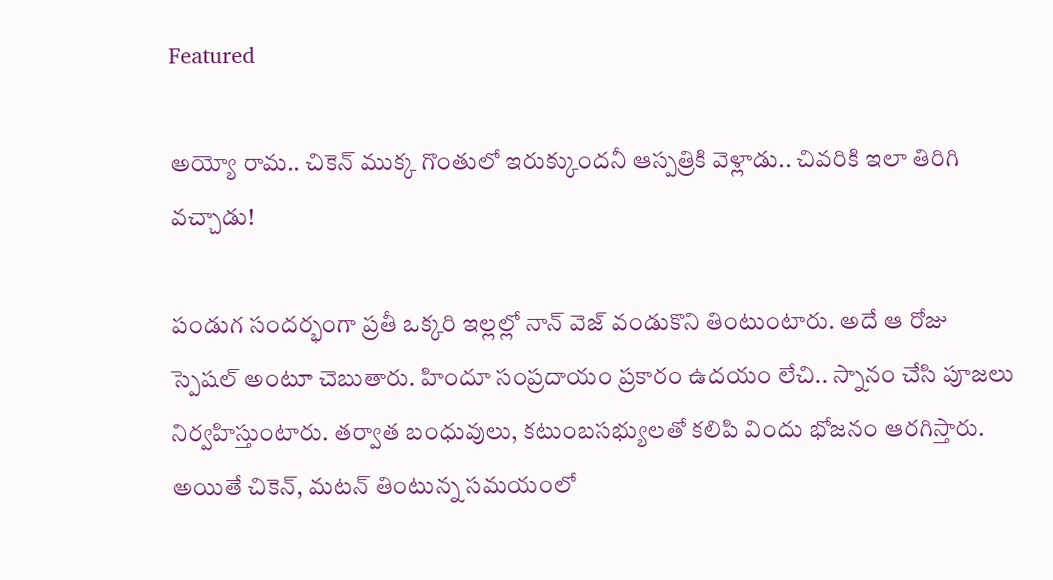Featured

అయ్యో రామ.. చికెన్ ముక్క గొంతులో ఇరుక్కుందనీ ఆస్పత్రికి వెళ్లాడు.. చివరికి ఇలా తిరిగి వచ్చాడు!

పండుగ సందర్భంగా ప్రతీ ఒక్కరి ఇల్లల్లో నాన్ వెజ్ వండుకొని తింటుంటారు. అదే ఆ రోజు స్పెషల్ అంటూ చెబుతారు. హిందూ సంప్రదాయం ప్రకారం ఉదయం లేచి.. స్నానం చేసి పూజలు నిర్వహిస్తుంటారు. తర్వాత బంధువులు, కటుంబసభ్యులతో కలిపి విందు భోజనం ఆరగిస్తారు. అయితే చికెన్, మటన్ తింటున్న సమయంలో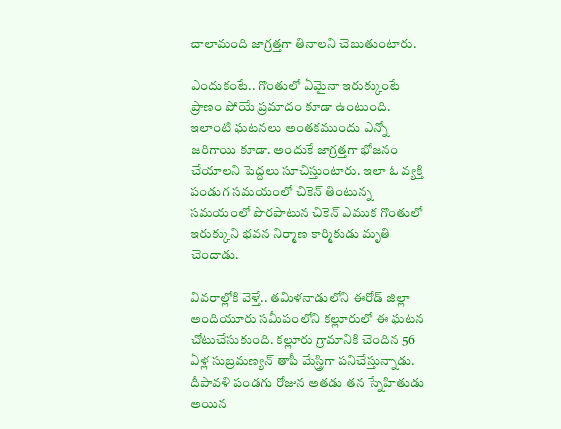చాలామంది జాగ్రత్తగా తినాలని చెబుతుంటారు.

ఎందుకంటే.. గొంతులో ఏమైనా ఇరుక్కుంటే ప్రాణం పోయే ప్రమాదం కూడా ఉంటుంది. ఇలాంటి ఘటనలు అంతకముందు ఎన్నో జరిగాయి కూడా. అందుకే జాగ్రత్తగా భోజనం చేయాలని పెద్దలు సూచిస్తుంటారు. ఇలా ఓ వ్యక్తి పండుగ సమయంలో చికెన్ తింటున్న సమయంలో పొరపాటున చికెన్ ఎముక గొంతులో ఇరుక్కుని భవన నిర్మాణ కార్మికుడు మృతి చెందాడు.

వివరాల్లోకి వెళ్తే.. తమిళనాడులోని ఈరోడ్ జిల్లా అందియూరు సమీపంలోని కల్లూరులో ఈ ఘటన చోటుచేసుకుంది. కల్లూరు గ్రామానికి చెందిన 56 ఏళ్ల సుబ్రమణ్యన్‌ తాపీ మేస్త్రిగా పనిచేస్తున్నాడు. దీపావళి పండగు రోజున అతడు తన స్నేహితుడు అయిన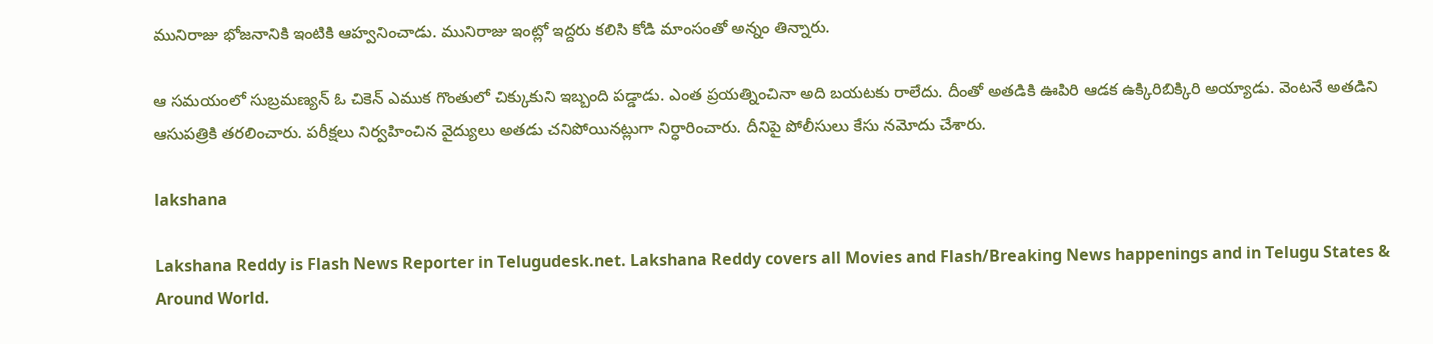మునిరాజు భోజనానికి ఇంటికి ఆహ్వనించాడు. మునిరాజు ఇంట్లో ఇద్దరు కలిసి కోడి మాంసంతో అన్నం తిన్నారు.

ఆ సమయంలో సుబ్రమణ్యన్‌ ఓ చికెన్‌ ఎముక గొంతులో చిక్కుకుని ఇబ్బంది పడ్డాడు. ఎంత ప్రయత్నించినా అది బయటకు రాలేదు. దీంతో అతడికి ఊపిరి ఆడక ఉక్కిరిబిక్కిరి అయ్యాడు. వెంటనే అతడిని ఆసుపత్రికి తరలించారు. పరీక్షలు నిర్వహించిన వైద్యులు అతడు చనిపోయినట్లుగా నిర్ధారించారు. దీనిపై పోలీసులు కేసు నమోదు చేశారు.

lakshana

Lakshana Reddy is Flash News Reporter in Telugudesk.net. Lakshana Reddy covers all Movies and Flash/Breaking News happenings and in Telugu States & Around World.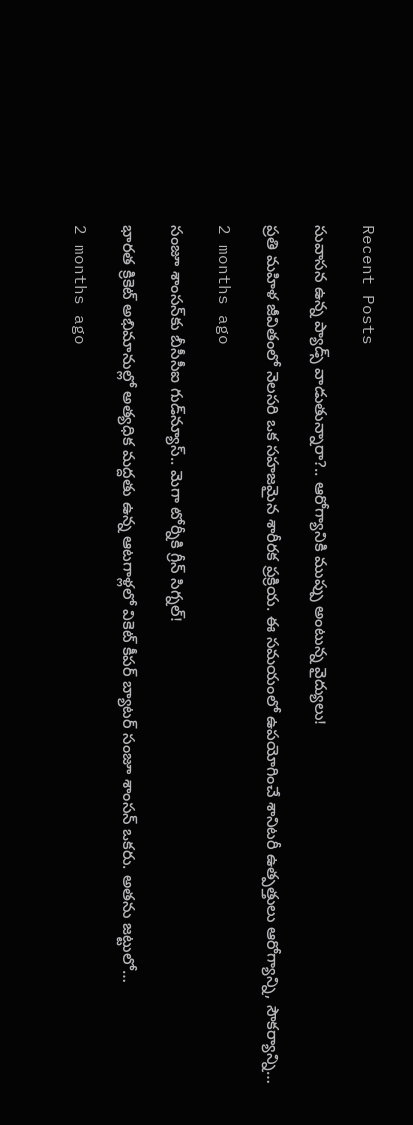Recent Posts

సువాసన ఉన్న ప్యాడ్స్ వాడుతున్నారా?.. ఆరోగ్యానికి ముప్పు అంటున్న వైద్యులు!

ప్రతి మహిళ జీవితంలో నెలసరి ఒక సహజమైన శారీరక ప్రక్రియ. ఈ సమయంలో ఉపయోగించే శానిటరీ ఉత్పత్తులు ఆరోగ్యాన్ని, సౌకర్యాన్ని…

2 months ago

సంజూ శాంసన్‌కు బీసీసీఐ గుడ్‌న్యూస్.. మెగా టోర్నీకి గ్రీన్ సిగ్నల్!

భారత క్రికెట్ అభిమానుల్లో అత్యధిక మద్దతు ఉన్న ఆటగాళ్లలో వికెట్ కీపర్ బ్యాటర్ సంజూ శాంసన్ ఒకరు. అతను జట్టులో…

2 months ago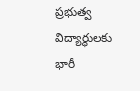ప్రభుత్వ విద్యార్థులకు భారీ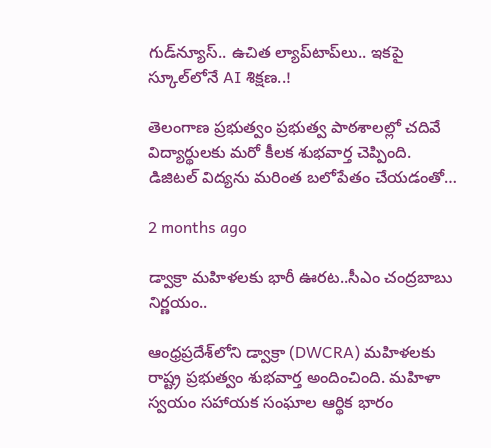గుడ్‌న్యూస్.. ఉచిత ల్యాప్‌టాప్‌లు.. ఇకపై స్కూల్‌లోనే AI శిక్షణ..!

తెలంగాణ ప్రభుత్వం ప్రభుత్వ పాఠశాలల్లో చదివే విద్యార్థులకు మరో కీలక శుభవార్త చెప్పింది. డిజిటల్ విద్యను మరింత బలోపేతం చేయడంతో…

2 months ago

డ్వాక్రా మహిళలకు భారీ ఊరట..సీఎం చంద్రబాబు నిర్ణయం..

ఆంధ్రప్రదేశ్‌లోని డ్వాక్రా (DWCRA) మహిళలకు రాష్ట్ర ప్రభుత్వం శుభవార్త అందించింది. మహిళా స్వయం సహాయక సంఘాల ఆర్థిక భారం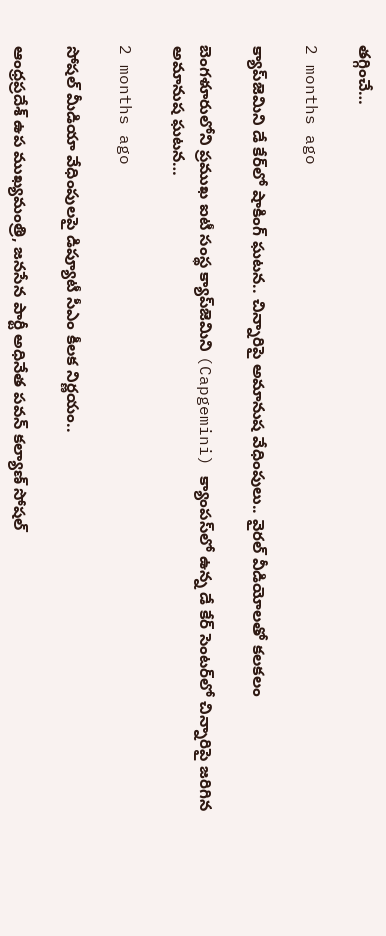తగ్గించే…

2 months ago

క్యాప్‌జెమిని డే కేర్‌లో షాకింగ్ ఘటన.. చిన్నారిపై అమానుష వేధింపులు.. వైరల్ వీడియోలతో కలకలం

బెంగళూరులోని ప్రముఖ ఐటీ సంస్థ క్యాప్‌జెమిని (Capgemini) క్యాంపస్‌లో ఉన్న డే కేర్ సెంటర్‌లో చిన్నారిపై జరిగిన అమానుష ఘటన…

2 months ago

సోషల్ మీడియా వేధింపులపై డిప్యూటీ సీఎం కీలక నిర్ణయం..

ఆంధ్రప్రదేశ్ ఉప ముఖ్యమంత్రి, జనసేన పార్టీ అధినేత పవన్ కల్యాణ్ సోషల్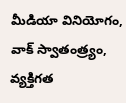మీడియా వినియోగం, వాక్ స్వాతంత్ర్యం, వ్యక్తిగత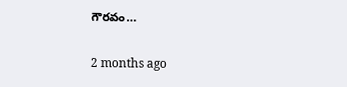గౌరవం…

2 months ago